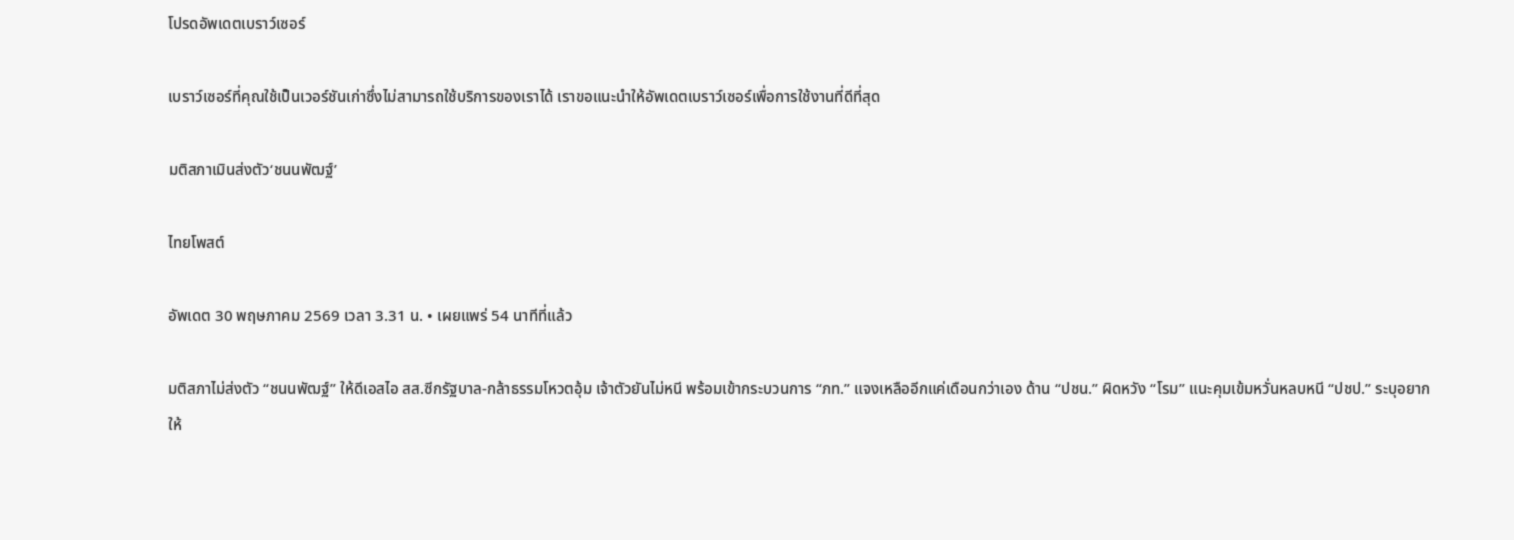โปรดอัพเดตเบราว์เซอร์

เบราว์เซอร์ที่คุณใช้เป็นเวอร์ชันเก่าซึ่งไม่สามารถใช้บริการของเราได้ เราขอแนะนำให้อัพเดตเบราว์เซอร์เพื่อการใช้งานที่ดีที่สุด

มติสภาเมินส่งตัว‘ชนนพัฒฐ์’

ไทยโพสต์

อัพเดต 30 พฤษภาคม 2569 เวลา 3.31 น. • เผยแพร่ 54 นาทีที่แล้ว

มติสภาไม่ส่งตัว “ชนนพัฒฐ์” ให้ดีเอสไอ สส.ซีกรัฐบาล-กล้าธรรมโหวตอุ้ม เจ้าตัวยันไม่หนี พร้อมเข้ากระบวนการ “ภท.” แจงเหลืออีกแค่เดือนกว่าเอง ด้าน “ปชน.” ผิดหวัง “โรม” แนะคุมเข้มหวั่นหลบหนี “ปชป.” ระบุอยากให้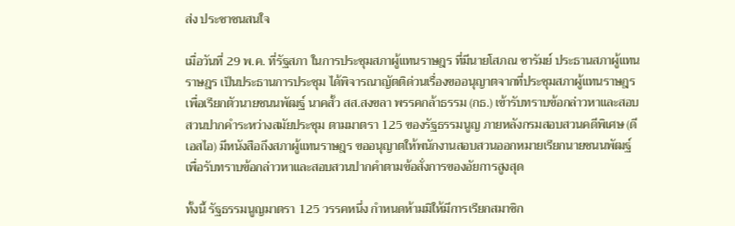ส่ง ประชาชนสนใจ

เมื่อวันที่ 29 พ.ค. ที่รัฐสภา ในการประชุมสภาผู้แทนราษฎร ที่มีนายโสภณ ซารัมย์ ประธานสภาผู้แทนราษฎร เป็นประธานการประชุม ได้พิจารณาญัตติด่วนเรื่องขออนุญาตจากที่ประชุมสภาผู้แทนราษฎร เพื่อเรียกตัวนายชนนพัฒฐ์ นาคสั้ว สส.สงขลา พรรคกล้าธรรม (กธ.) เข้ารับทราบข้อกล่าวหาและสอบสวนปากคำระหว่างสมัยประชุม ตามมาตรา 125 ของรัฐธรรมนูญ ภายหลังกรมสอบสวนคดีพิเศษ (ดีเอสไอ) มีหนังสือถึงสภาผู้แทนราษฎร ขออนุญาตให้พนักงานสอบสวนออกหมายเรียกนายชนนพัฒฐ์ เพื่อรับทราบข้อกล่าวหาและสอบสวนปากคำตามข้อสั่งการของอัยการสูงสุด

ทั้งนี้ รัฐธรรมนูญมาตรา 125 วรรคหนึ่ง กำหนดห้ามมิให้มีการเรียกสมาชิก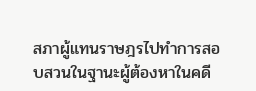สภาผู้แทนราษฎรไปทำการสอบสวนในฐานะผู้ต้องหาในคดี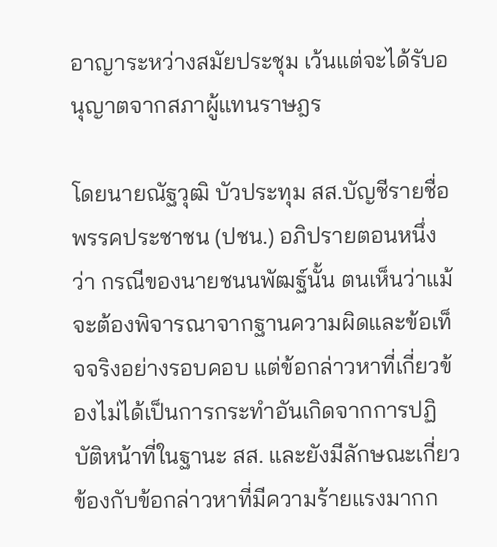อาญาระหว่างสมัยประชุม เว้นแต่จะได้รับอนุญาตจากสภาผู้แทนราษฎร

โดยนายณัฐวุฒิ บัวประทุม สส.บัญชีรายชื่อ พรรคประชาชน (ปชน.) อภิปรายตอนหนึ่งว่า กรณีของนายชนนพัฒฐ์นั้น ตนเห็นว่าแม้จะต้องพิจารณาจากฐานความผิดและข้อเท็จจริงอย่างรอบคอบ แต่ข้อกล่าวหาที่เกี่ยวข้องไม่ได้เป็นการกระทำอันเกิดจากการปฏิบัติหน้าที่ในฐานะ สส. และยังมีลักษณะเกี่ยวข้องกับข้อกล่าวหาที่มีความร้ายแรงมากก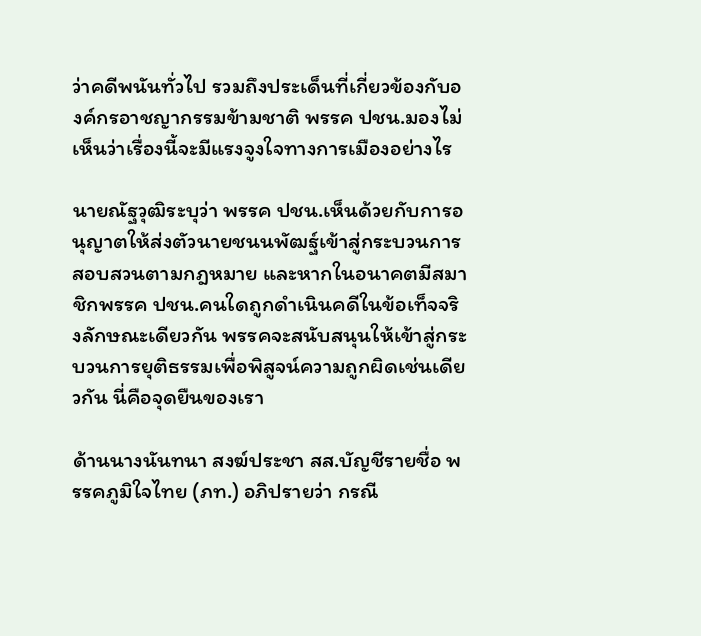ว่าคดีพนันทั่วไป รวมถึงประเด็นที่เกี่ยวข้องกับองค์กรอาชญากรรมข้ามชาติ พรรค ปชน.มองไม่เห็นว่าเรื่องนี้จะมีแรงจูงใจทางการเมืองอย่างไร

นายณัฐวุฒิระบุว่า พรรค ปชน.เห็นด้วยกับการอนุญาตให้ส่งตัวนายชนนพัฒฐ์เข้าสู่กระบวนการสอบสวนตามกฎหมาย และหากในอนาคตมีสมาชิกพรรค ปชน.คนใดถูกดำเนินคดีในข้อเท็จจริงลักษณะเดียวกัน พรรคจะสนับสนุนให้เข้าสู่กระบวนการยุติธรรมเพื่อพิสูจน์ความถูกผิดเช่นเดียวกัน นี่คือจุดยืนของเรา

ด้านนางนันทนา สงฆ์ประชา สส.บัญชีรายชื่อ พรรคภูมิใจไทย (ภท.) อภิปรายว่า กรณี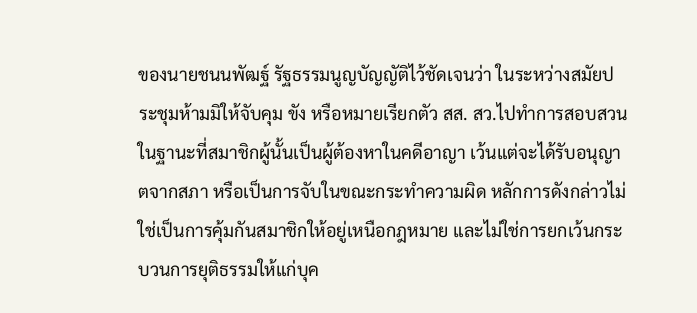ของนายชนนพัฒฐ์ รัฐธรรมนูญบัญญัติไว้ชัดเจนว่า ในระหว่างสมัยประชุมห้ามมิให้จับคุม ขัง หรือหมายเรียกตัว สส. สว.ไปทำการสอบสวน ในฐานะที่สมาชิกผู้นั้นเป็นผู้ต้องหาในคดีอาญา เว้นแต่จะได้รับอนุญาตจากสภา หรือเป็นการจับในขณะกระทำความผิด หลักการดังกล่าวไม่ใช่เป็นการคุ้มกันสมาชิกให้อยู่เหนือกฎหมาย และไม่ใช่การยกเว้นกระบวนการยุติธรรมให้แก่บุค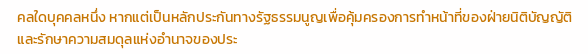คลใดบุคคลหนึ่ง หากแต่เป็นหลักประกันทางรัฐธรรมนูญเพื่อคุ้มครองการทำหน้าที่ของฝ่ายนิติบัญญัติ และรักษาความสมดุลแห่งอำนาจของประ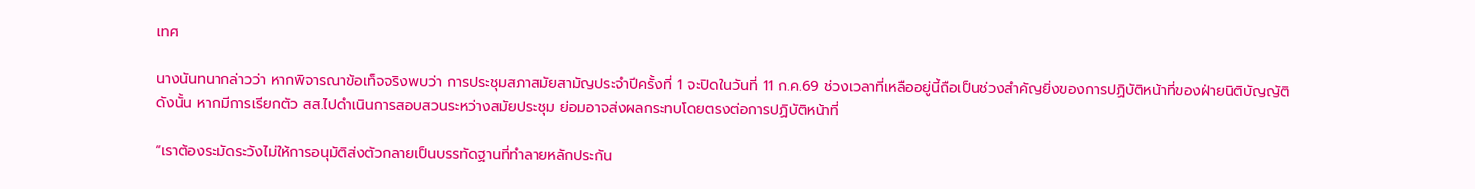เทศ

นางนันทนากล่าวว่า หากพิจารณาข้อเท็จจริงพบว่า การประชุมสภาสมัยสามัญประจำปีครั้งที่ 1 จะปิดในวันที่ 11 ก.ค.69 ช่วงเวลาที่เหลืออยู่นี้ถือเป็นช่วงสำคัญยิ่งของการปฏิบัติหน้าที่ของฝ่ายนิติบัญญัติ ดังนั้น หากมีการเรียกตัว สส.ไปดำเนินการสอบสวนระหว่างสมัยประชุม ย่อมอาจส่งผลกระทบโดยตรงต่อการปฏิบัติหน้าที่

“เราต้องระมัดระวังไม่ให้การอนุมัติส่งตัวกลายเป็นบรรทัดฐานที่ทำลายหลักประกัน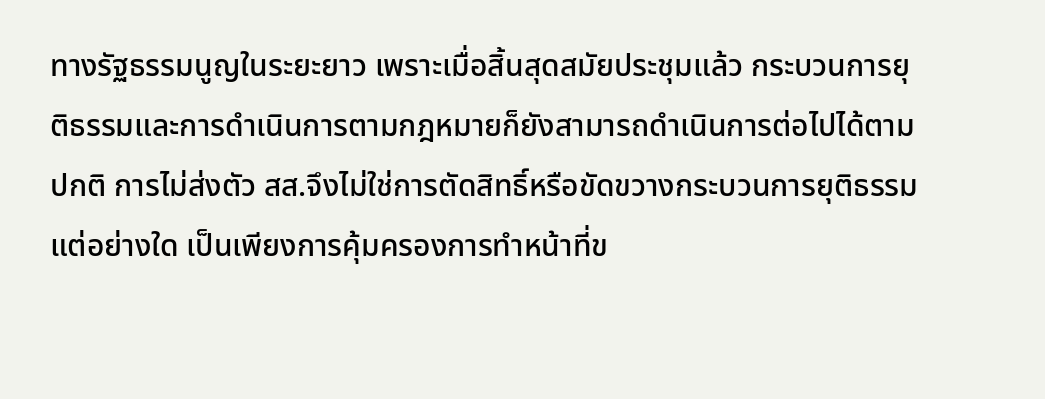ทางรัฐธรรมนูญในระยะยาว เพราะเมื่อสิ้นสุดสมัยประชุมแล้ว กระบวนการยุติธรรมและการดำเนินการตามกฎหมายก็ยังสามารถดำเนินการต่อไปได้ตามปกติ การไม่ส่งตัว สส.จึงไม่ใช่การตัดสิทธิ์หรือขัดขวางกระบวนการยุติธรรมแต่อย่างใด เป็นเพียงการคุ้มครองการทำหน้าที่ข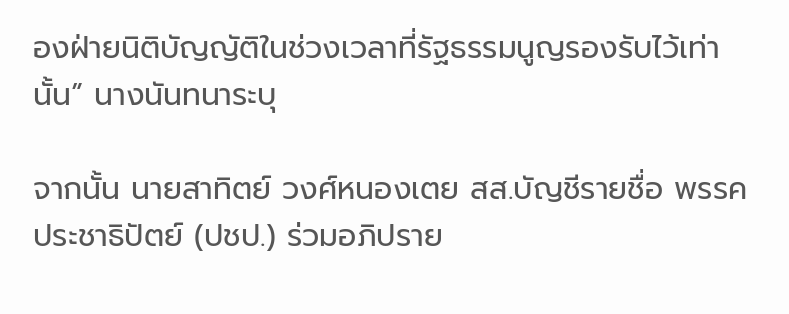องฝ่ายนิติบัญญัติในช่วงเวลาที่รัฐธรรมนูญรองรับไว้เท่านั้น” นางนันทนาระบุ

จากนั้น นายสาทิตย์ วงศ์หนองเตย สส.บัญชีรายชื่อ พรรคประชาธิปัตย์ (ปชป.) ร่วมอภิปราย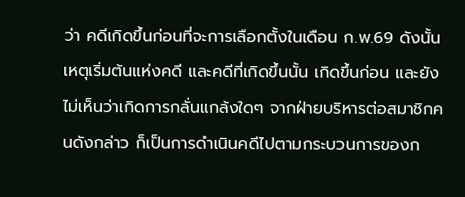ว่า คดีเกิดขึ้นก่อนที่จะการเลือกตั้งในเดือน ก.พ.69 ดังนั้นเหตุเริ่มต้นแห่งคดี และคดีที่เกิดขึ้นนั้น เกิดขึ้นก่อน และยังไม่เห็นว่าเกิดการกลั่นแกล้งใดๆ จากฝ่ายบริหารต่อสมาชิกคนดังกล่าว ก็เป็นการดำเนินคดีไปตามกระบวนการของก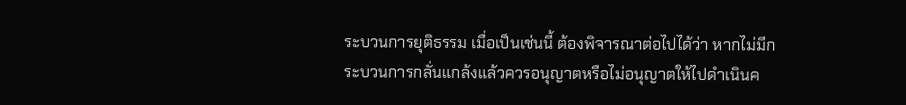ระบวนการยุติธรรม เมื่อเป็นเช่นนี้ ต้องพิจารณาต่อไปได้ว่า หากไม่มีกระบวนการกลั่นแกล้งแล้วควรอนุญาตหรือไม่อนุญาตให้ไปดำเนินค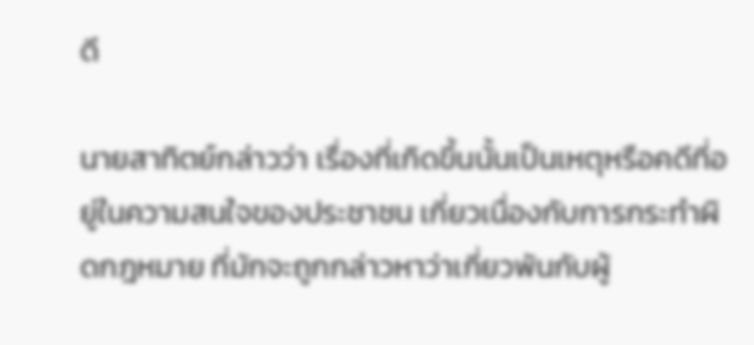ดี

นายสาทิตย์กล่าวว่า เรื่องที่เกิดขึ้นนั้นเป็นเหตุหรือคดีที่อยู่ในความสนใจของประชาชน เกี่ยวเนื่องกับการกระทำผิดกฎหมาย ที่มักจะถูกกล่าวหาว่าเกี่ยวพันกับผู้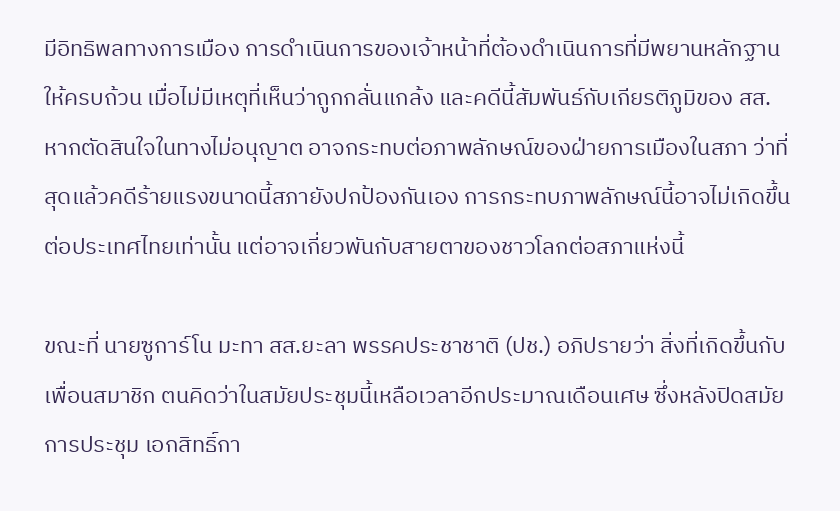มีอิทธิพลทางการเมือง การดำเนินการของเจ้าหน้าที่ต้องดำเนินการที่มีพยานหลักฐานให้ครบถ้วน เมื่อไม่มีเหตุที่เห็นว่าถูกกลั่นแกล้ง และคดีนี้สัมพันธ์กับเกียรติภูมิของ สส. หากตัดสินใจในทางไม่อนุญาต อาจกระทบต่อภาพลักษณ์ของฝ่ายการเมืองในสภา ว่าที่สุดแล้วคดีร้ายแรงขนาดนี้สภายังปกป้องกันเอง การกระทบภาพลักษณ์นี้อาจไม่เกิดขึ้นต่อประเทศไทยเท่านั้น แต่อาจเกี่ยวพันกับสายตาของชาวโลกต่อสภาแห่งนี้

ขณะที่ นายซูการ์โน มะทา สส.ยะลา พรรคประชาชาติ (ปช.) อภิปรายว่า สิ่งที่เกิดขึ้นกับเพื่อนสมาชิก ตนคิดว่าในสมัยประชุมนี้เหลือเวลาอีกประมาณเดือนเศษ ซึ่งหลังปิดสมัยการประชุม เอกสิทธิ์กา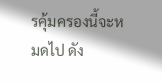รคุ้มครองนี้จะหมดไป ดัง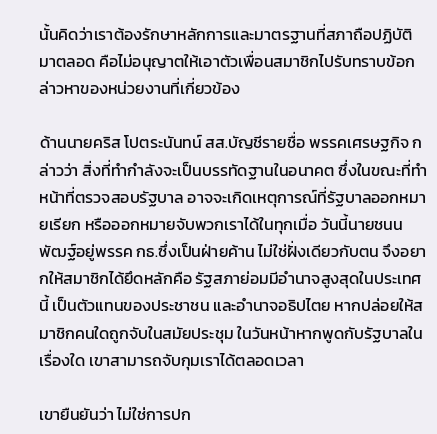นั้นคิดว่าเราต้องรักษาหลักการและมาตรฐานที่สภาถือปฏิบัติมาตลอด คือไม่อนุญาตให้เอาตัวเพื่อนสมาชิกไปรับทราบข้อกล่าวหาของหน่วยงานที่เกี่ยวข้อง

ด้านนายคริส โปตระนันทน์ สส.บัญชีรายชื่อ พรรคเศรษฐกิจ กล่าวว่า สิ่งที่ทำกำลังจะเป็นบรรทัดฐานในอนาคต ซึ่งในขณะที่ทำหน้าที่ตรวจสอบรัฐบาล อาจจะเกิดเหตุการณ์ที่รัฐบาลออกหมายเรียก หรือออกหมายจับพวกเราได้ในทุกเมื่อ วันนี้นายชนนพัฒฐ์อยู่พรรค กธ.ซึ่งเป็นฝ่ายค้าน ไม่ใช่ฝั่งเดียวกับตน จึงอยากให้สมาชิกได้ยึดหลักคือ รัฐสภาย่อมมีอำนาจสูงสุดในประเทศนี้ เป็นตัวแทนของประชาชน และอำนาจอธิปไตย หากปล่อยให้สมาชิกคนใดถูกจับในสมัยประชุม ในวันหน้าหากพูดกับรัฐบาลในเรื่องใด เขาสามารถจับกุมเราได้ตลอดเวลา

เขายืนยันว่า ไม่ใช่การปก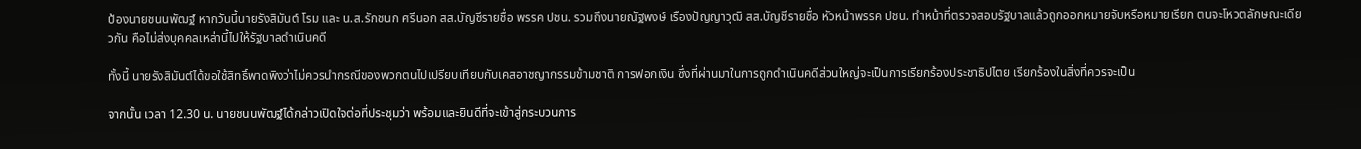ป้องนายชนนพัฒฐ์ หากวันนี้นายรังสิมันต์ โรม และ น.ส.รักชนก ศรีนอก สส.บัญชีรายชื่อ พรรค ปชน. รวมถึงนายณัฐพงษ์ เรืองปัญญาวุฒิ สส.บัญชีรายชื่อ หัวหน้าพรรค ปชน. ทำหน้าที่ตรวจสอบรัฐบาลแล้วถูกออกหมายจับหรือหมายเรียก ตนจะโหวตลักษณะเดียวกัน คือไม่ส่งบุคคลเหล่านี้ไปให้รัฐบาลดำเนินคดี

ทั้งนี้ นายรังสิมันต์ได้ขอใช้สิทธิ์พาดพิงว่าไม่ควรนำกรณีของพวกตนไปเปรียบเทียบกับเคสอาชญากรรมข้ามชาติ การฟอกเงิน ซึ่งที่ผ่านมาในการถูกดำเนินคดีส่วนใหญ่จะเป็นการเรียกร้องประชาธิปไตย เรียกร้องในสิ่งที่ควรจะเป็น

จากนั้น เวลา 12.30 น. นายชนนพัฒฐ์ได้กล่าวเปิดใจต่อที่ประชุมว่า พร้อมและยินดีที่จะเข้าสู่กระบวนการ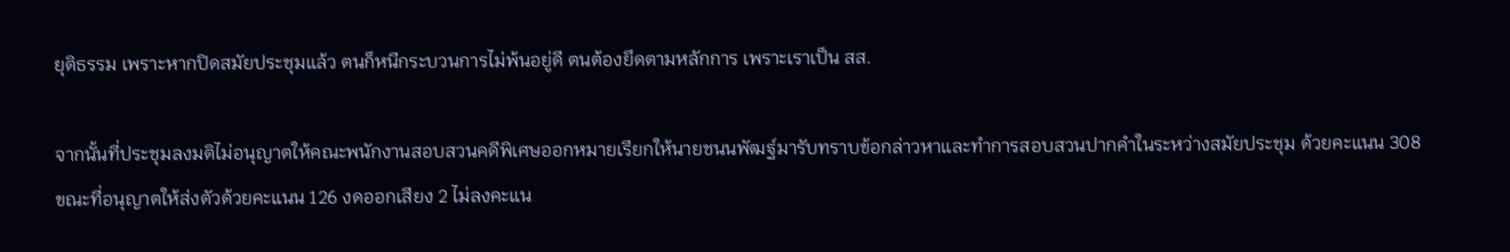ยุติธรรม เพราะหากปิดสมัยประชุมแล้ว ตนก็หนีกระบวนการไม่พ้นอยู่ดี ตนต้องยึดตามหลักการ เพราะเราเป็น สส.

จากนั้นที่ประชุมลงมติไม่อนุญาตให้คณะพนักงานสอบสวนคดีพิเศษออกหมายเรียกให้นายชนนพัฒฐ์มารับทราบข้อกล่าวหาและทำการสอบสวนปากคำในระหว่างสมัยประชุม ด้วยคะแนน 308 ขณะที่อนุญาตให้ส่งตัวด้วยคะแนน 126 งดออกเสียง 2 ไม่ลงคะแน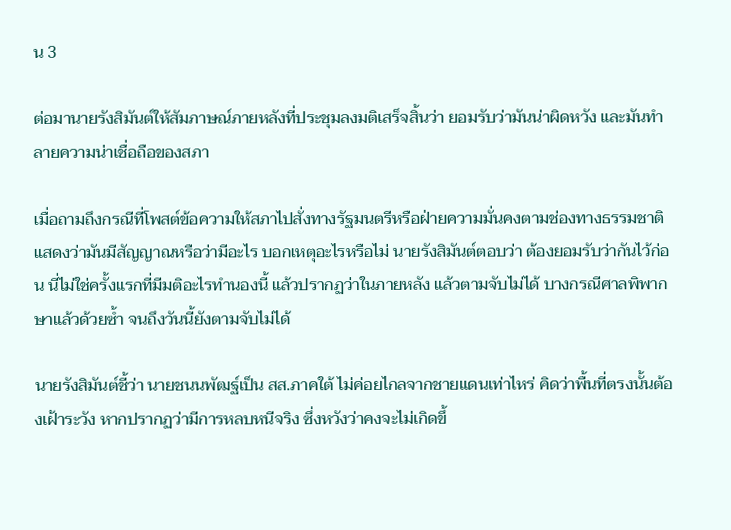น 3

ต่อมานายรังสิมันต์ให้สัมภาษณ์ภายหลังที่ประชุมลงมติเสร็จสิ้นว่า ยอมรับว่ามันน่าผิดหวัง และมันทำลายความน่าเชื่อถือของสภา

เมื่อถามถึงกรณีที่โพสต์ข้อความให้สภาไปสั่งทางรัฐมนตรีหรือฝ่ายความมั่นคงตามช่องทางธรรมชาติ แสดงว่ามันมีสัญญาณหรือว่ามีอะไร บอกเหตุอะไรหรือไม่ นายรังสิมันต์ตอบว่า ต้องยอมรับว่ากันไว้ก่อน นี่ไม่ใช่ครั้งแรกที่มีมติอะไรทำนองนี้ แล้วปรากฏว่าในภายหลัง แล้วตามจับไม่ได้ บางกรณีศาลพิพากษาแล้วด้วยซ้ำ จนถึงวันนี้ยังตามจับไม่ได้

นายรังสิมันต์ชี้ว่า นายชนนพัฒฐ์เป็น สส.ภาคใต้ ไม่ค่อยไกลจากชายแดนเท่าไหร่ คิดว่าพื้นที่ตรงนั้นต้องเฝ้าระวัง หากปรากฏว่ามีการหลบหนีจริง ซึ่งหวังว่าคงจะไม่เกิดขึ้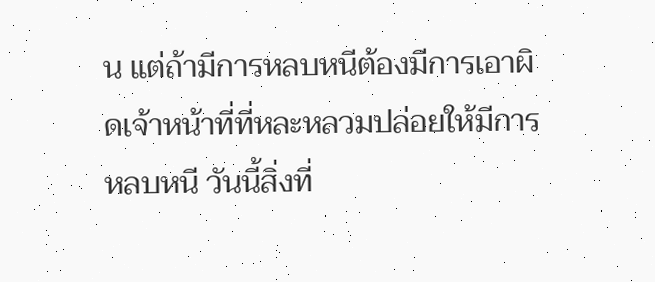น แต่ถ้ามีการหลบหนีต้องมีการเอาผิดเจ้าหน้าที่ที่หละหลวมปล่อยให้มีการหลบหนี วันนี้สิ่งที่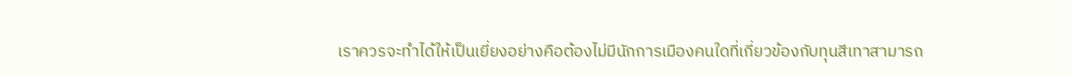เราควรจะทำได้ให้เป็นเยี่ยงอย่างคือต้องไม่มีนักการเมืองคนใดที่เกี่ยวข้องกับทุนสีเทาสามารถ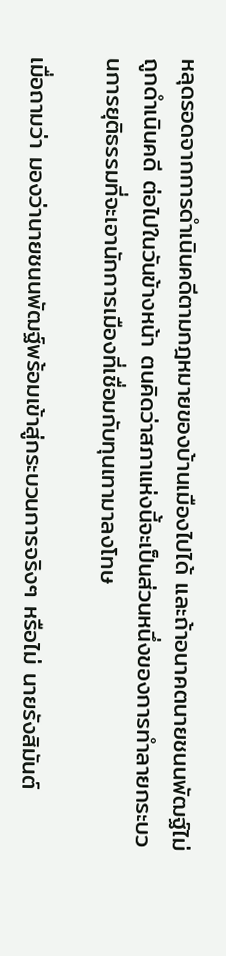หลุดรอดจากการดำเนินคดีตามกฎหมายของบ้านเมืองไปได้ และถ้าอนาคตนายชนนพัฒฐ์ไม่ถูกดำเนินคดี ต่อไปในวันข้างหน้า ตนคิดว่าสภาแห่งนี้จะเป็นส่วนหนึ่งของการทำลายกระบวนการยุติธรรมที่จะเอานักการเมืองที่เชื่อมกับทุนเทามาลงโทษ

เมื่อถามว่า มองว่านายชนนพัฒฐ์พร้อมเข้าสู่กระบวนการจริงๆ หรือไม่ นายรังสิมันต์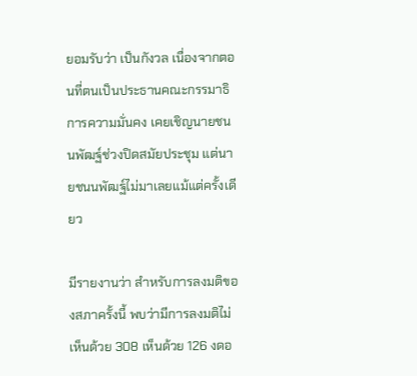ยอมรับว่า เป็นกังวล เนื่องจากตอนที่ตนเป็นประธานคณะกรรมาธิการความมั่นคง เคยเชิญนายชนนพัฒฐ์ช่วงปิดสมัยประชุม แต่นายชนนพัฒฐ์ไม่มาเลยแม้แต่ครั้งเดียว

มีรายงานว่า สำหรับการลงมติของสภาครั้งนี้ พบว่ามีการลงมติไม่เห็นด้วย 308 เห็นด้วย 126 งดอ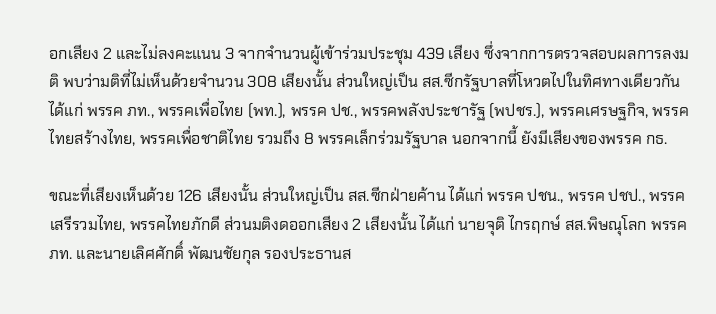อกเสียง 2 และไม่ลงคะแนน 3 จากจำนวนผู้เข้าร่วมประชุม 439 เสียง ซึ่งจากการตรวจสอบผลการลงมติ พบว่ามติที่ไม่เห็นด้วยจำนวน 308 เสียงนั้น ส่วนใหญ่เป็น สส.ซีกรัฐบาลที่โหวตไปในทิศทางเดียวกัน ได้แก่ พรรค ภท., พรรคเพื่อไทย (พท.), พรรค ปช., พรรคพลังประชารัฐ (พปชร.), พรรคเศรษฐกิจ, พรรคไทยสร้างไทย, พรรคเพื่อชาติไทย รวมถึง 8 พรรคเล็กร่วมรัฐบาล นอกจากนี้ ยังมีเสียงของพรรค กธ.

ขณะที่เสียงเห็นด้วย 126 เสียงนั้น ส่วนใหญ่เป็น สส.ซีกฝ่ายค้าน ได้แก่ พรรค ปชน., พรรค ปชป., พรรคเสรีรวมไทย, พรรคไทยภักดี ส่วนมติงดออกเสียง 2 เสียงนั้น ได้แก่ นายจุติ ไกรฤกษ์ สส.พิษณุโลก พรรค ภท. และนายเลิศศักดิ์ พัฒนชัยกุล รองประธานส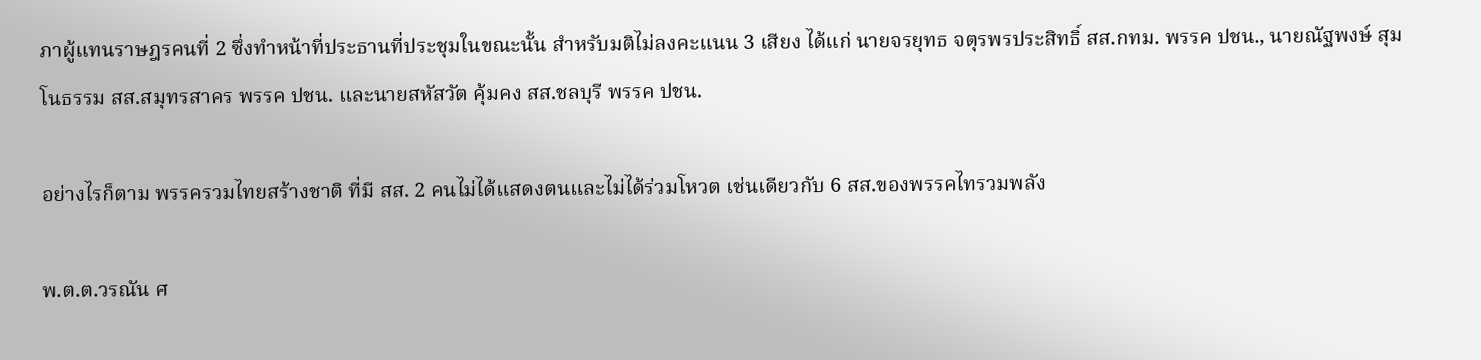ภาผู้แทนราษฎรคนที่ 2 ซึ่งทำหน้าที่ประธานที่ประชุมในขณะนั้น สำหรับมติไม่ลงคะแนน 3 เสียง ได้แก่ นายจรยุทธ จตุรพรประสิทธิ์ สส.กทม. พรรค ปชน., นายณัฐพงษ์ สุมโนธรรม สส.สมุทรสาคร พรรค ปชน. และนายสหัสวัต คุ้มคง สส.ชลบุรี พรรค ปชน.

อย่างไรก็ตาม พรรครวมไทยสร้างชาติ ที่มี สส. 2 คนไม่ได้แสดงตนและไม่ได้ร่วมโหวต เช่นเดียวกับ 6 สส.ของพรรคไทรวมพลัง

พ.ต.ต.วรณัน ศ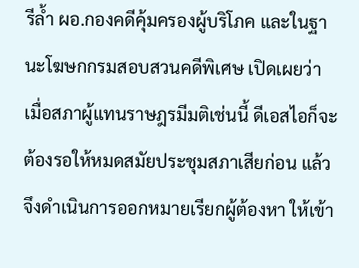รีล้ำ ผอ.กองคดีคุ้มครองผู้บริโภค และในฐานะโฆษกกรมสอบสวนคดีพิเศษ เปิดเผยว่า เมื่อสภาผู้แทนราษฎรมีมติเช่นนี้ ดีเอสไอก็จะต้องรอให้หมดสมัยประชุมสภาเสียก่อน แล้วจึงดำเนินการออกหมายเรียกผู้ต้องหา ให้เข้า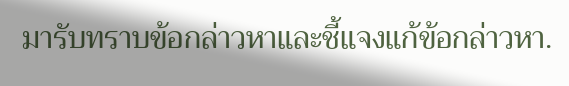มารับทราบข้อกล่าวหาและชี้แจงแก้ข้อกล่าวหา.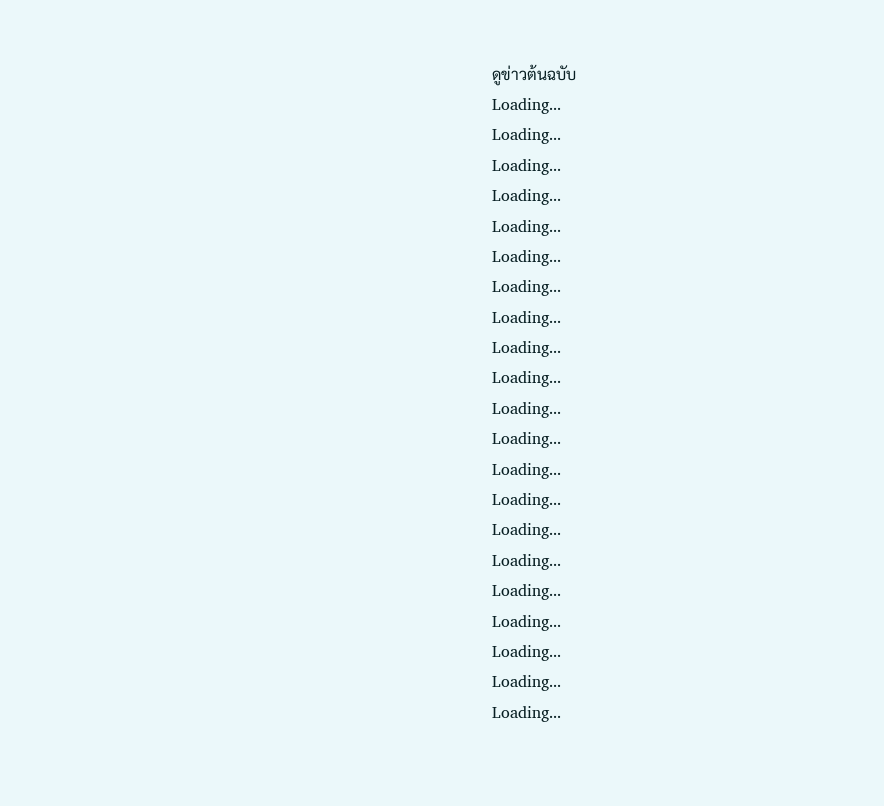ดูข่าวต้นฉบับ
Loading...
Loading...
Loading...
Loading...
Loading...
Loading...
Loading...
Loading...
Loading...
Loading...
Loading...
Loading...
Loading...
Loading...
Loading...
Loading...
Loading...
Loading...
Loading...
Loading...
Loading...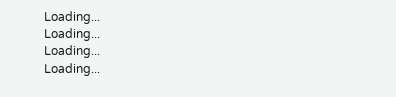Loading...
Loading...
Loading...
Loading...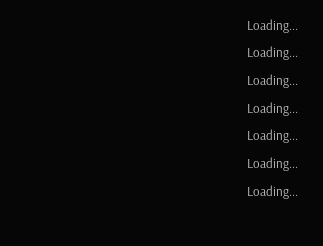Loading...
Loading...
Loading...
Loading...
Loading...
Loading...
Loading...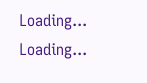Loading...
Loading...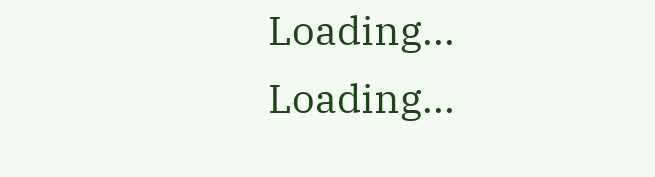Loading...
Loading...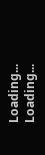Loading...
Loading...